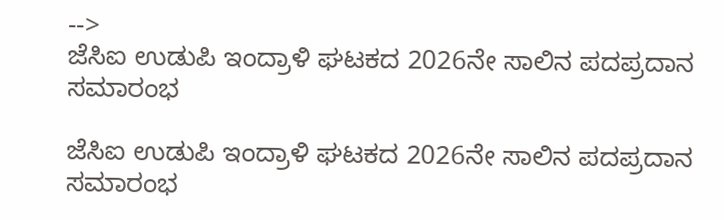-->
ಜೆಸಿಐ ಉಡುಪಿ ಇಂದ್ರಾಳಿ ಘಟಕದ 2026ನೇ ಸಾಲಿನ ಪದಪ್ರದಾನ ಸಮಾರಂಭ

ಜೆಸಿಐ ಉಡುಪಿ ಇಂದ್ರಾಳಿ ಘಟಕದ 2026ನೇ ಸಾಲಿನ ಪದಪ್ರದಾನ ಸಮಾರಂಭ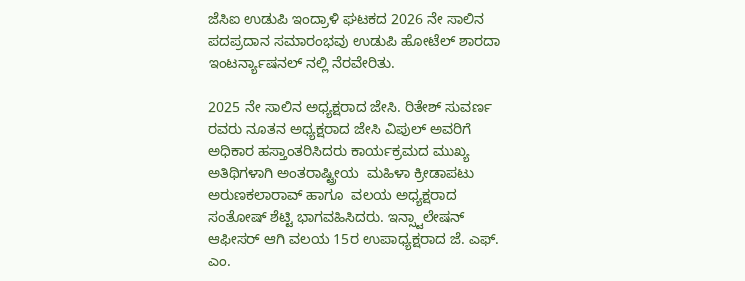ಜೆಸಿಐ ಉಡುಪಿ ಇಂದ್ರಾಳಿ ಘಟಕದ 2026 ನೇ ಸಾಲಿನ ಪದಪ್ರದಾನ ಸಮಾರಂಭವು ಉಡುಪಿ ಹೋಟೆಲ್ ಶಾರದಾ ಇಂಟರ್ನ್ಯಾಷನಲ್ ನಲ್ಲಿ ನೆರವೇರಿತು.

2025 ನೇ ಸಾಲಿನ ಅಧ್ಯಕ್ಷರಾದ ಜೇಸಿ. ರಿತೇಶ್ ಸುವರ್ಣ ರವರು ನೂತನ ಅಧ್ಯಕ್ಷರಾದ ಜೇಸಿ ವಿಪುಲ್ ಅವರಿಗೆ ಅಧಿಕಾರ ಹಸ್ತಾಂತರಿಸಿದರು ಕಾರ್ಯಕ್ರಮದ ಮುಖ್ಯ ಅತಿಥಿಗಳಾಗಿ ಅಂತರಾಷ್ಟ್ರೀಯ  ಮಹಿಳಾ ಕ್ರೀಡಾಪಟು ಅರುಣಕಲಾರಾವ್ ಹಾಗೂ  ವಲಯ ಅಧ್ಯಕ್ಷರಾದ ಸಂತೋಷ್ ಶೆಟ್ಟಿ ಭಾಗವಹಿಸಿದರು. ಇನ್ಸ್ಟಾಲೇಷನ್ ಆಫೀಸರ್ ಆಗಿ ವಲಯ 15ರ ಉಪಾಧ್ಯಕ್ಷರಾದ ಜೆ. ಎಫ್. ಎಂ.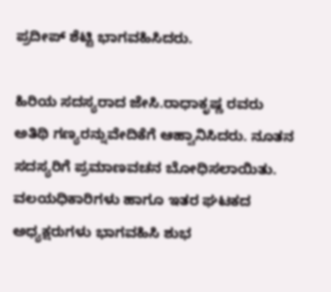ಪ್ರದೀಪ್ ಶೆಟ್ಟಿ ಭಾಗವಹಿಸಿದರು.

ಹಿರಿಯ ಸದಸ್ಯರಾದ ಜೇಸಿ.ರಾಧಾಕೃಷ್ಣ ರವರು ಅತಿಥಿ ಗಣ್ಯರನ್ನುವೇದಿಕೆಗೆ ಆಹ್ವಾನಿಸಿದರು. ನೂತನ ಸದಸ್ಯರಿಗೆ ಪ್ರಮಾಣವಚನ ಬೋಧಿಸಲಾಯಿತು. ವಲಯಧಿಕಾರಿಗಳು ಹಾಗೂ ಇತರ ಘಟಕದ ಅಧ್ಯಕ್ಷರುಗಳು ಭಾಗವಹಿಸಿ ಶುಭ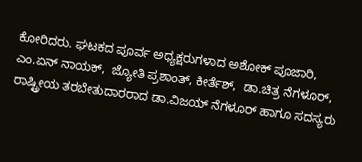ಕೋರಿದರು. ಘಟಕದ ಪೂರ್ವ ಅಧ್ಯಕ್ಷರುಗಳಾದ ಅಶೋಕ್ ಪೂಜಾರಿ, ಎಂ.ಏನ್ ನಾಯಕ್,  ಜ್ಯೋತಿ ಪ್ರಶಾಂತ್, ಕೀರ್ತೆಶ್,  ಡಾ.ಚಿತ್ರ ನೆಗಳೂರ್, ರಾಷ್ಟ್ರೀಯ ತರಬೇತುದಾರರಾದ ಡಾ.ವಿಜಯ್ ನೆಗಳೂರ್ ಹಾಗೂ ಸದಸ್ಯರು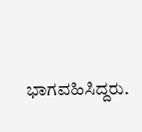ಭಾಗವಹಿಸಿದ್ದರು.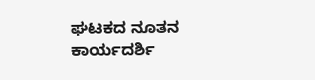ಘಟಕದ ನೂತನ ಕಾರ್ಯದರ್ಶಿ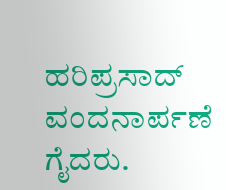ಹರಿಪ್ರಸಾದ್ ವಂದನಾರ್ಪಣೆ ಗೈದರು.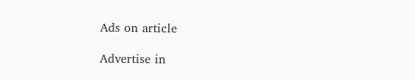Ads on article

Advertise in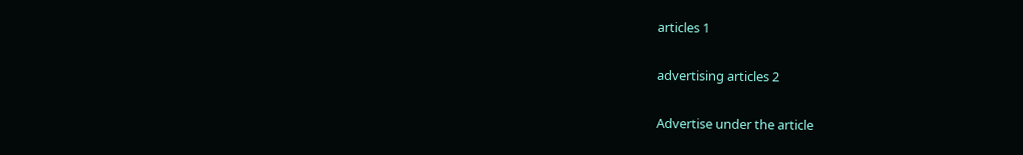articles 1

advertising articles 2

Advertise under the article